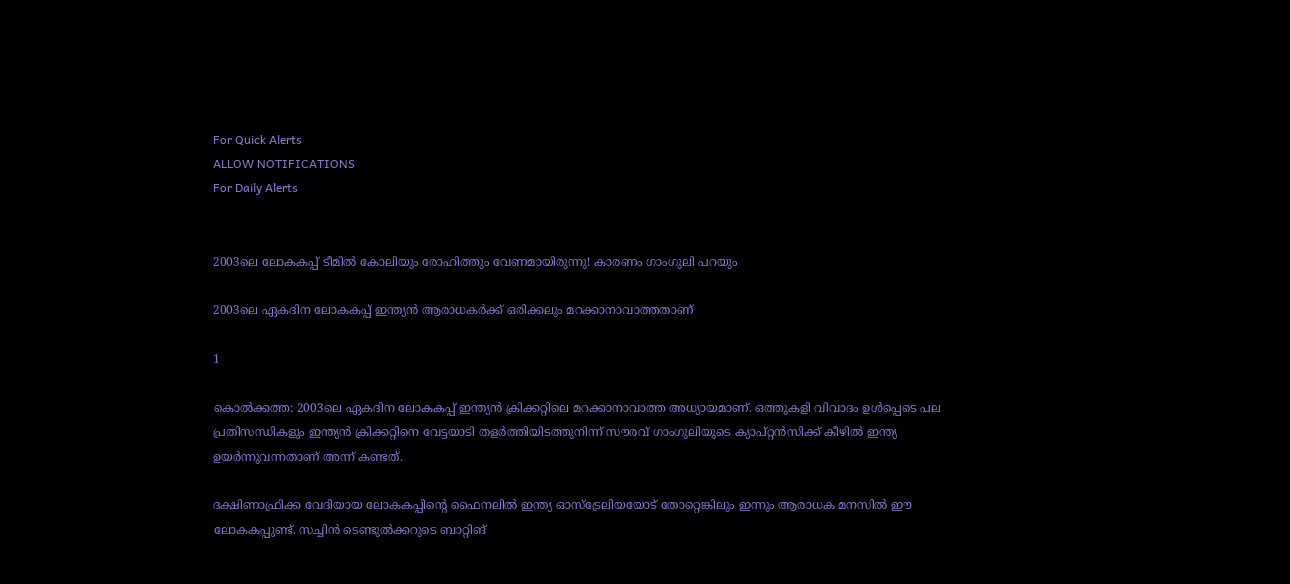For Quick Alerts
ALLOW NOTIFICATIONS
For Daily Alerts


2003ലെ ലോകകപ്പ് ടീമില്‍ കോലിയും രോഹിത്തും വേണമായിരുന്നു! കാരണം ഗാംഗുലി പറയും

2003ലെ ഏകദിന ലോകകപ്പ് ഇന്ത്യന്‍ ആരാധകര്‍ക്ക് ഒരിക്കലും മറക്കാനാവാത്തതാണ്‌

1

കൊല്‍ക്കത്ത: 2003ലെ ഏകദിന ലോകകപ്പ് ഇന്ത്യന്‍ ക്രിക്കറ്റിലെ മറക്കാനാവാത്ത അധ്യായമാണ്. ഒത്തുകളി വിവാദം ഉള്‍പ്പെടെ പല പ്രതിസന്ധികളും ഇന്ത്യന്‍ ക്രിക്കറ്റിനെ വേട്ടയാടി തളര്‍ത്തിയിടത്തുനിന്ന് സൗരവ് ഗാംഗുലിയുടെ ക്യാപ്റ്റന്‍സിക്ക് കീഴില്‍ ഇന്ത്യ ഉയര്‍ന്നുവന്നതാണ് അന്ന് കണ്ടത്.

ദക്ഷിണാഫ്രിക്ക വേദിയായ ലോകകപ്പിന്റെ ഫൈനലില്‍ ഇന്ത്യ ഓസ്‌ട്രേലിയയോട് തോറ്റെങ്കിലും ഇന്നും ആരാധക മനസില്‍ ഈ ലോകകപ്പുണ്ട്. സച്ചിന്‍ ടെണ്ടുല്‍ക്കറുടെ ബാറ്റിങ്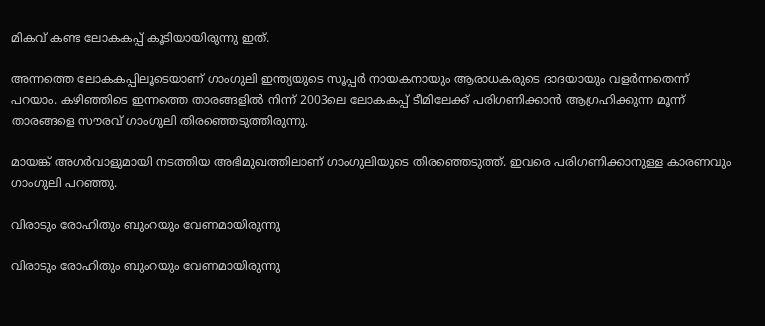മികവ് കണ്ട ലോകകപ്പ് കൂടിയായിരുന്നു ഇത്.

അന്നത്തെ ലോകകപ്പിലൂടെയാണ് ഗാംഗുലി ഇന്ത്യയുടെ സൂപ്പര്‍ നായകനായും ആരാധകരുടെ ദാദയായും വളര്‍ന്നതെന്ന് പറയാം. കഴിഞ്ഞിടെ ഇന്നത്തെ താരങ്ങളില്‍ നിന്ന് 2003ലെ ലോകകപ്പ് ടീമിലേക്ക് പരിഗണിക്കാന്‍ ആഗ്രഹിക്കുന്ന മൂന്ന് താരങ്ങളെ സൗരവ് ഗാംഗുലി തിരഞ്ഞെടുത്തിരുന്നു.

മായങ്ക് അഗര്‍വാളുമായി നടത്തിയ അഭിമുഖത്തിലാണ് ഗാംഗുലിയുടെ തിരഞ്ഞെടുത്ത്. ഇവരെ പരിഗണിക്കാനുള്ള കാരണവും ഗാംഗുലി പറഞ്ഞു.

വിരാടും രോഹിതും ബുംറയും വേണമായിരുന്നു

വിരാടും രോഹിതും ബുംറയും വേണമായിരുന്നു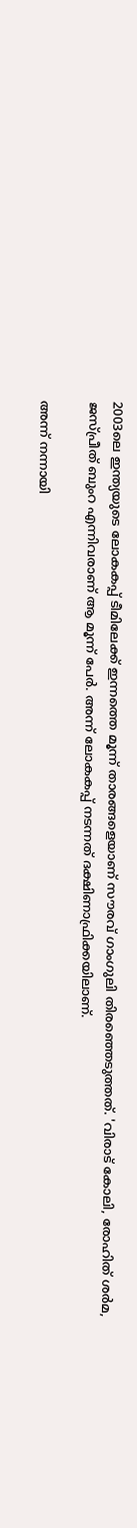2003ലെ ഇന്ത്യയുടെ ലോകകപ്പ് ടീമിലേക്ക് ഇന്നത്തെ മൂന്ന് താരങ്ങളെയാണ് സൗരവ് ഗാംഗുലി തിരഞ്ഞെടുത്തത്. 'വിരാട് കോലി, രോഹിത് ശര്‍മ, ജസ്പ്രീത് ബുംറ എന്നിവരാണ് ആ മൂന്ന് പേര്‍. അന്ന് ലോകകപ്പ് നടന്നത് ദക്ഷിണാഫ്രിക്കയിലാണ്.

അന്ന് നന്നായി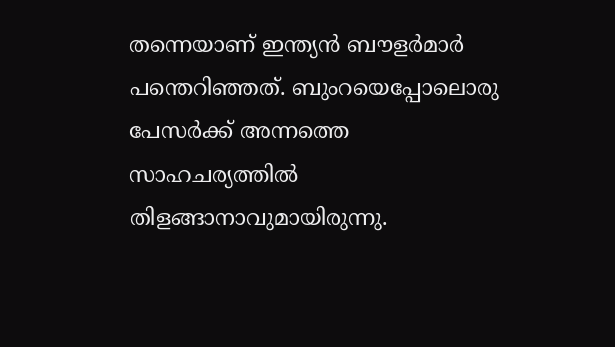തന്നെയാണ് ഇന്ത്യന്‍ ബൗളര്‍മാര്‍ പന്തെറിഞ്ഞത്. ബുംറയെപ്പോലൊരു പേസര്‍ക്ക് അന്നത്തെ സാഹചര്യത്തില്‍ തിളങ്ങാനാവുമായിരുന്നു.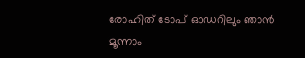രോഹിത് ടോപ് ഓഡറിലും ഞാന്‍ മൂന്നാം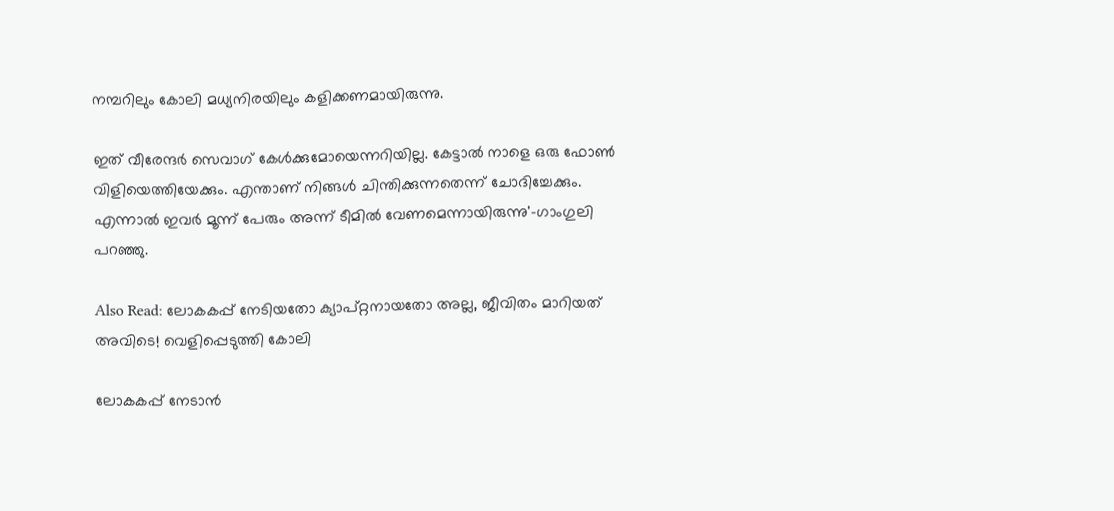നമ്പറിലും കോലി മധ്യനിരയിലും കളിക്കണമായിരുന്നു.

ഇത് വീരേന്ദര്‍ സെവാഗ് കേള്‍ക്കുമോയെന്നറിയില്ല. കേട്ടാല്‍ നാളെ ഒരു ഫോണ്‍ വിളിയെത്തിയേക്കും. എന്താണ് നിങ്ങള്‍ ചിന്തിക്കുന്നതെന്ന് ചോദിച്ചേക്കും. എന്നാല്‍ ഇവര്‍ മൂന്ന് പേരും അന്ന് ടീമില്‍ വേണമെന്നായിരുന്നു'-ഗാംഗുലി പറഞ്ഞു.

Also Read: ലോകകപ്പ് നേടിയതോ ക്യാപ്റ്റനായതോ അല്ല, ജീവിതം മാറിയത് അവിടെ! വെളിപ്പെടുത്തി കോലി

ലോകകപ്പ് നേടാന്‍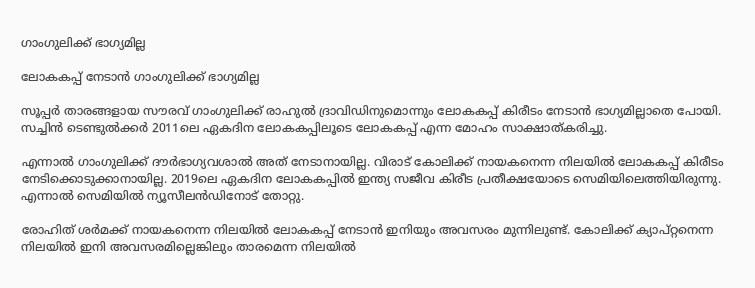ഗാംഗുലിക്ക് ഭാഗ്യമില്ല

ലോകകപ്പ് നേടാന്‍ ഗാംഗുലിക്ക് ഭാഗ്യമില്ല

സൂപ്പര്‍ താരങ്ങളായ സൗരവ് ഗാംഗുലിക്ക് രാഹുല്‍ ദ്രാവിഡിനുമൊന്നും ലോകകപ്പ് കിരീടം നേടാന്‍ ഭാഗ്യമില്ലാതെ പോയി. സച്ചിന്‍ ടെണ്ടുല്‍ക്കര്‍ 2011ലെ ഏകദിന ലോകകപ്പിലൂടെ ലോകകപ്പ് എന്ന മോഹം സാക്ഷാത്കരിച്ചു.

എന്നാല്‍ ഗാംഗുലിക്ക് ദൗര്‍ഭാഗ്യവശാല്‍ അത് നേടാനായില്ല. വിരാട് കോലിക്ക് നായകനെന്ന നിലയില്‍ ലോകകപ്പ് കിരീടം നേടിക്കൊടുക്കാനായില്ല. 2019ലെ ഏകദിന ലോകകപ്പില്‍ ഇന്ത്യ സജീവ കിരീട പ്രതീക്ഷയോടെ സെമിയിലെത്തിയിരുന്നു. എന്നാല്‍ സെമിയില്‍ ന്യൂസീലന്‍ഡിനോട് തോറ്റു.

രോഹിത് ശര്‍മക്ക് നായകനെന്ന നിലയില്‍ ലോകകപ്പ് നേടാന്‍ ഇനിയും അവസരം മുന്നിലുണ്ട്. കോലിക്ക് ക്യാപ്റ്റനെന്ന നിലയില്‍ ഇനി അവസരമില്ലെങ്കിലും താരമെന്ന നിലയില്‍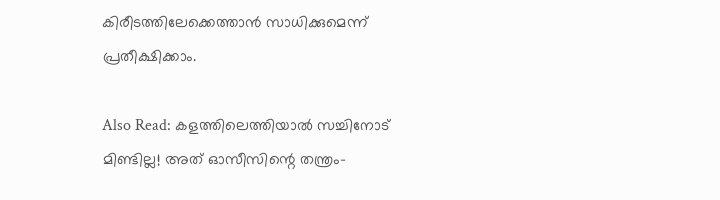കിരീടത്തിലേക്കെത്താന്‍ സാധിക്കുമെന്ന് പ്രതീക്ഷിക്കാം.

Also Read: കളത്തിലെത്തിയാല്‍ സച്ചിനോട് മിണ്ടില്ല! അത് ഓസീസിന്റെ തന്ത്രം-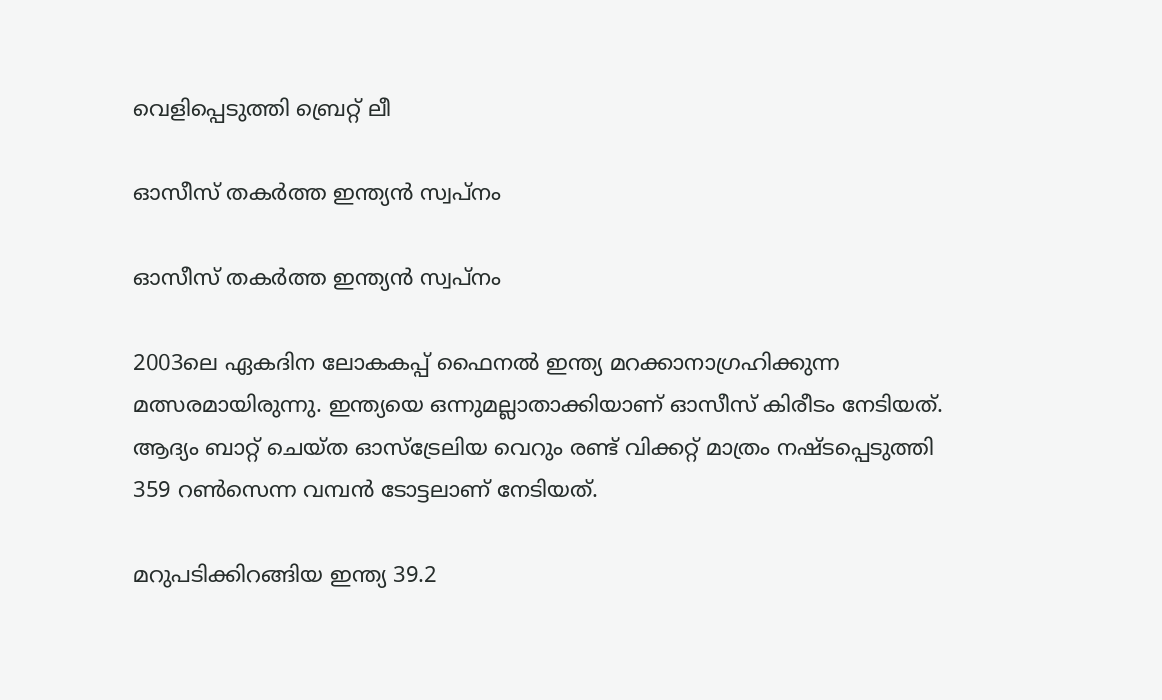വെളിപ്പെടുത്തി ബ്രെറ്റ് ലീ

ഓസീസ് തകര്‍ത്ത ഇന്ത്യന്‍ സ്വപ്‌നം

ഓസീസ് തകര്‍ത്ത ഇന്ത്യന്‍ സ്വപ്‌നം

2003ലെ ഏകദിന ലോകകപ്പ് ഫൈനല്‍ ഇന്ത്യ മറക്കാനാഗ്രഹിക്കുന്ന മത്സരമായിരുന്നു. ഇന്ത്യയെ ഒന്നുമല്ലാതാക്കിയാണ് ഓസീസ് കിരീടം നേടിയത്. ആദ്യം ബാറ്റ് ചെയ്ത ഓസ്‌ട്രേലിയ വെറും രണ്ട് വിക്കറ്റ് മാത്രം നഷ്ടപ്പെടുത്തി 359 റണ്‍സെന്ന വമ്പന്‍ ടോട്ടലാണ് നേടിയത്.

മറുപടിക്കിറങ്ങിയ ഇന്ത്യ 39.2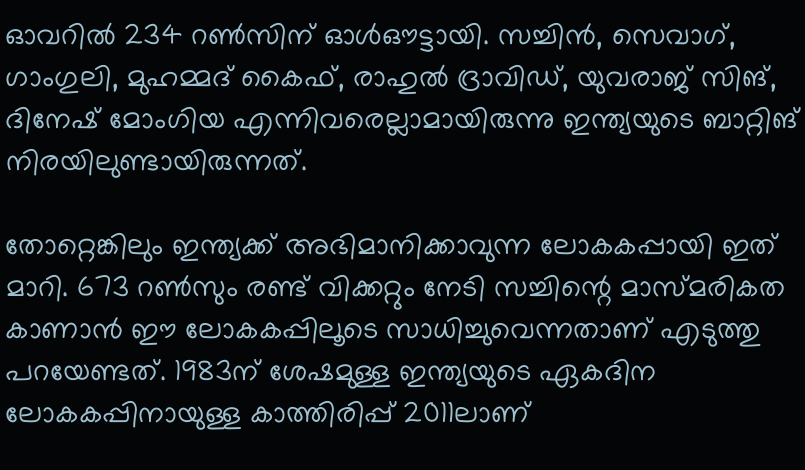ഓവറില്‍ 234 റണ്‍സിന് ഓള്‍ഔട്ടായി. സച്ചിന്‍, സെവാഗ്, ഗാംഗുലി, മുഹമ്മദ് കൈഫ്, രാഹുല്‍ ദ്രാവിഡ്, യുവരാജ് സിങ്, ദിനേഷ് മോംഗിയ എന്നിവരെല്ലാമായിരുന്നു ഇന്ത്യയുടെ ബാറ്റിങ് നിരയിലുണ്ടായിരുന്നത്.

തോറ്റെങ്കിലും ഇന്ത്യക്ക് അഭിമാനിക്കാവുന്ന ലോകകപ്പായി ഇത് മാറി. 673 റണ്‍സും രണ്ട് വിക്കറ്റും നേടി സച്ചിന്റെ മാസ്മരികത കാണാന്‍ ഈ ലോകകപ്പിലൂടെ സാധിച്ചുവെന്നതാണ് എടുത്തു പറയേണ്ടത്. 1983ന് ശേഷമുള്ള ഇന്ത്യയുടെ ഏകദിന ലോകകപ്പിനായുള്ള കാത്തിരിപ്പ് 2011ലാണ്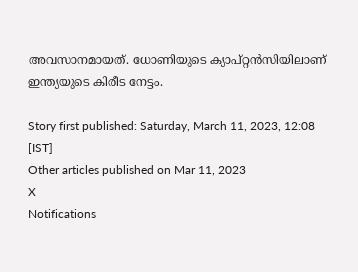അവസാനമായത്. ധോണിയുടെ ക്യാപ്റ്റന്‍സിയിലാണ് ഇന്ത്യയുടെ കിരീട നേട്ടം.

Story first published: Saturday, March 11, 2023, 12:08 [IST]
Other articles published on Mar 11, 2023
X
Notifications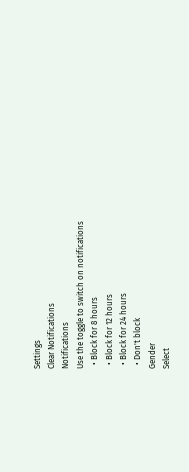Settings
Clear Notifications
Notifications
Use the toggle to switch on notifications
  • Block for 8 hours
  • Block for 12 hours
  • Block for 24 hours
  • Don't block
Gender
Select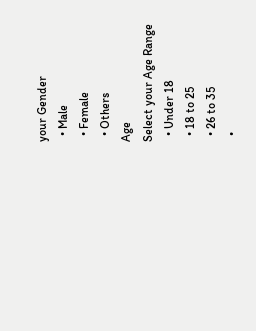your Gender
  • Male
  • Female
  • Others
Age
Select your Age Range
  • Under 18
  • 18 to 25
  • 26 to 35
  •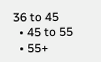36 to 45
  • 45 to 55
  • 55+